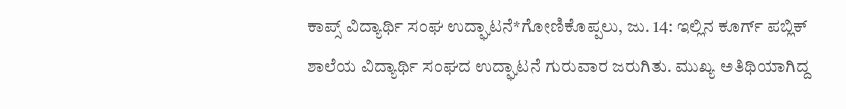ಕಾಪ್ಸ್ ವಿದ್ಯಾರ್ಥಿ ಸಂಘ ಉದ್ಘಾಟನೆ*ಗೋಣಿಕೊಪ್ಪಲು, ಜು. 14: ಇಲ್ಲಿನ ಕೂರ್ಗ್ ಪಬ್ಲಿಕ್ ಶಾಲೆಯ ವಿದ್ಯಾರ್ಥಿ ಸಂಘದ ಉದ್ಘಾಟನೆ ಗುರುವಾರ ಜರುಗಿತು. ಮುಖ್ಯ ಅತಿಥಿಯಾಗಿದ್ದ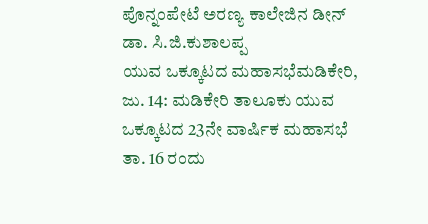ಪೊನ್ನಂಪೇಟೆ ಅರಣ್ಯ ಕಾಲೇಜಿನ ಡೀನ್ ಡಾ. ಸಿ.ಜಿ.ಕುಶಾಲಪ್ಪ
ಯುವ ಒಕ್ಕೂಟದ ಮಹಾಸಭೆಮಡಿಕೇರಿ, ಜು. 14: ಮಡಿಕೇರಿ ತಾಲೂಕು ಯುವ ಒಕ್ಕೂಟದ 23ನೇ ವಾರ್ಷಿಕ ಮಹಾಸಭೆ ತಾ. 16 ರಂದು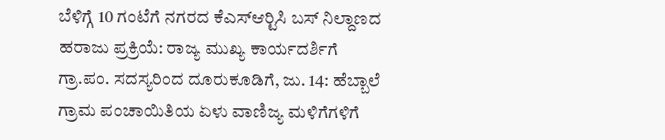ಬೆಳಿಗ್ಗೆ 10 ಗಂಟೆಗೆ ನಗರದ ಕೆಎಸ್‍ಆರ್‍ಟಿಸಿ ಬಸ್ ನಿಲ್ದಾಣದ
ಹರಾಜು ಪ್ರಕ್ರಿಯೆ: ರಾಜ್ಯ ಮುಖ್ಯ ಕಾರ್ಯದರ್ಶಿಗೆ ಗ್ರಾ.ಪಂ. ಸದಸ್ಯರಿಂದ ದೂರುಕೂಡಿಗೆ, ಜು. 14: ಹೆಬ್ಬಾಲೆ ಗ್ರಾಮ ಪಂಚಾಯಿತಿಯ ಏಳು ವಾಣಿಜ್ಯ ಮಳಿಗೆಗಳಿಗೆ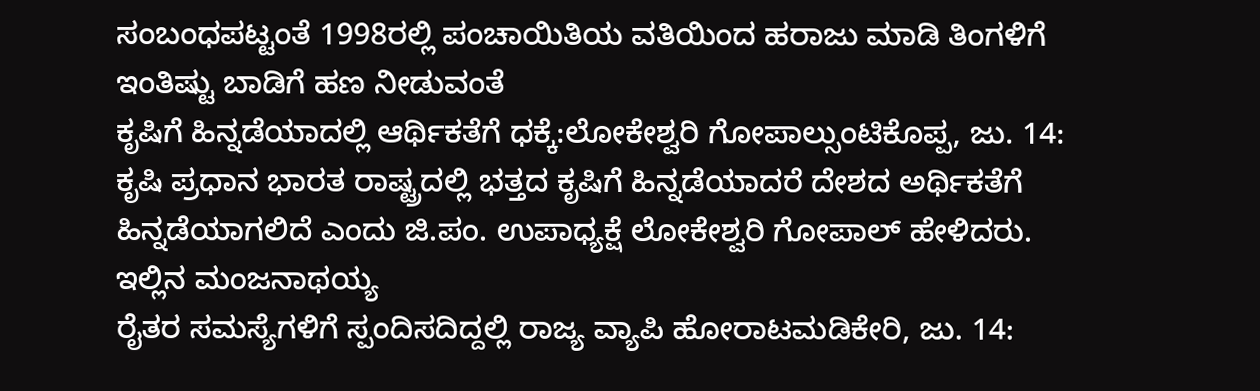ಸಂಬಂಧಪಟ್ಟಂತೆ 1998ರಲ್ಲಿ ಪಂಚಾಯಿತಿಯ ವತಿಯಿಂದ ಹರಾಜು ಮಾಡಿ ತಿಂಗಳಿಗೆ ಇಂತಿಷ್ಟು ಬಾಡಿಗೆ ಹಣ ನೀಡುವಂತೆ
ಕೃಷಿಗೆ ಹಿನ್ನಡೆಯಾದಲ್ಲಿ ಆರ್ಥಿಕತೆಗೆ ಧಕ್ಕೆ:ಲೋಕೇಶ್ವರಿ ಗೋಪಾಲ್ಸುಂಟಿಕೊಪ್ಪ, ಜು. 14: ಕೃಷಿ ಪ್ರಧಾನ ಭಾರತ ರಾಷ್ಟ್ರದಲ್ಲಿ ಭತ್ತದ ಕೃಷಿಗೆ ಹಿನ್ನಡೆಯಾದರೆ ದೇಶದ ಅರ್ಥಿಕತೆಗೆ ಹಿನ್ನಡೆಯಾಗಲಿದೆ ಎಂದು ಜಿ.ಪಂ. ಉಪಾಧ್ಯಕ್ಷೆ ಲೋಕೇಶ್ವರಿ ಗೋಪಾಲ್ ಹೇಳಿದರು. ಇಲ್ಲಿನ ಮಂಜನಾಥಯ್ಯ
ರೈತರ ಸಮಸ್ಯೆಗಳಿಗೆ ಸ್ಪಂದಿಸದಿದ್ದಲ್ಲಿ ರಾಜ್ಯ ವ್ಯಾಪಿ ಹೋರಾಟಮಡಿಕೇರಿ, ಜು. 14: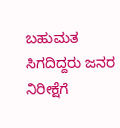ಬಹುಮತ ಸಿಗದಿದ್ದರು ಜನರ ನಿರೀಕ್ಷೆಗೆ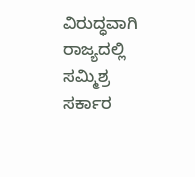ವಿರುದ್ಧವಾಗಿ ರಾಜ್ಯದಲ್ಲಿ ಸಮ್ಮಿಶ್ರ ಸರ್ಕಾರ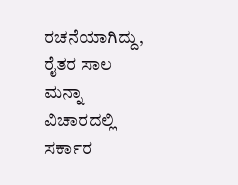ರಚನೆಯಾಗಿದ್ದು, ರೈತರ ಸಾಲ ಮನ್ನಾ ವಿಚಾರದಲ್ಲಿ ಸರ್ಕಾರ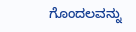ಗೊಂದಲವನ್ನು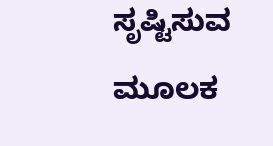ಸೃಷ್ಟಿಸುವ ಮೂಲಕ